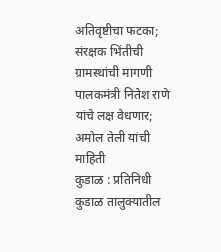अतिवृष्टीचा फटका; संरक्षक भिंतीची ग्रामस्थांची मागणी
पालकमंत्री नितेश राणे यांचे लक्ष वेधणार; अमोल तेली यांची माहिती
कुडाळ : प्रतिनिधी
कुडाळ तालुक्यातील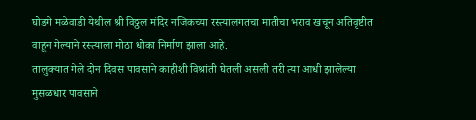घोडगे मळेवाडी येथील श्री विठ्ठल मंदिर नजिकच्या रस्त्यालगतचा मातीचा भराव खचून अतिवृष्टीत वाहून गेल्याने रस्त्याला मोठा धोका निर्माण झाला आहे.
तालुक्यात गेले दोन दिवस पावसाने काहीशी विश्रांती घेतली असली तरी त्या आधी झालेल्या मुसळधार पावसाने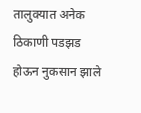तालुक्यात अनेक ठिकाणी पडझड होऊन नुकसान झाले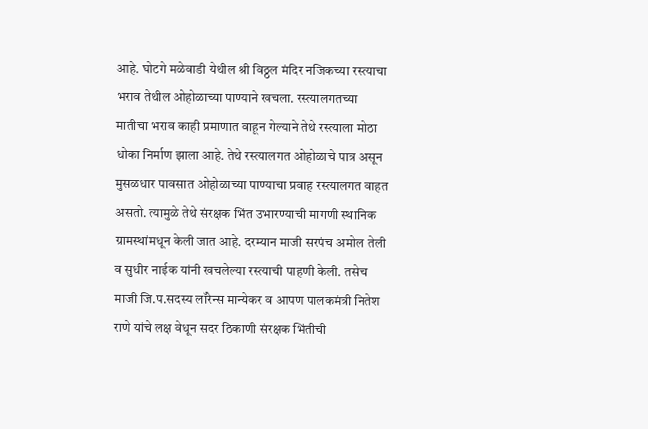आहे. घोटगे मळेवाडी येथील श्री विठ्ठल मंदिर नजिकच्या रस्त्याचा भराव तेथील ओहोळाच्या पाण्याने खचला. रस्त्यालगतच्या मातीचा भराव काही प्रमाणात वाहून गेल्याने तेथे रस्त्याला मोठा धोका निर्माण झाला आहे. तेथे रस्त्यालगत ओहोळाचे पात्र असून मुसळधार पावसात ओहोळाच्या पाण्याचा प्रवाह रस्त्यालगत वाहत असतो. त्यामुळे तेथे संरक्षक भिंत उभारण्याची मागणी स्थानिक ग्रामस्थांमधून केली जात आहे. दरम्यान माजी सरपंच अमोल तेली व सुधीर नाईक यांनी खचलेल्या रस्त्याची पाहणी केली. तसेच माजी जि.प.सदस्य लॉरेन्स मान्येकर व आपण पालकमंत्री नितेश राणे यांचे लक्ष वेधून सदर ठिकाणी संरक्षक भिंतीची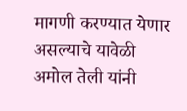मागणी करण्यात येणार असल्याचे यावेळी अमोल तेली यांनी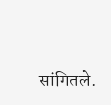सांगितले.